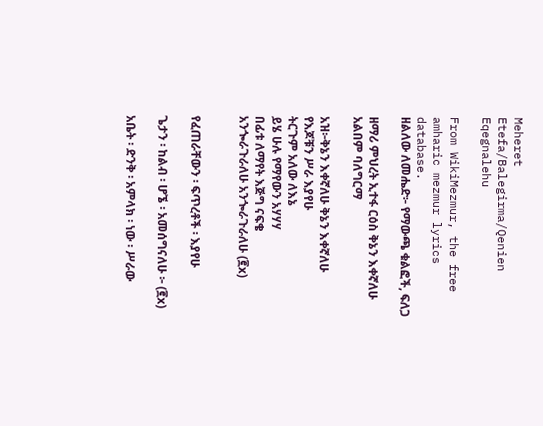Meheret Etefa/Balegirma/Qenien Eqegnalehu

From WikiMezmur, the free amharic mezmur lyrics database.
ዘልለው ለመሔድ፦ የማውጫ ቁልፎች, ፍለጋ

ዘማሪ ምህረት ኢተፋ ርዕስ ቅኔን እቀኛለሁ አልበም ባለግርማ

አዝ፦ቅኔን እቀኛለሁ ቅኔን እቀኛለሁ
የእጆቹን ሥራ እያየሁ
ትርጉም አለው ለእኔ
ይሄ ሁሉ የማየውን አሃሃሃ
በፊቱ ለማየት እጅግ ናፍቄ
አንጐራጉራለሁ አንጐራጉራለሁ (፪x)


የፈጠራቸውን ፡ ፍጥረቶች ፡ እያየሁ

ጌታን ፡ ከልብ ፡ ሆኜ ፡ አመሰግናለሁ ፦ (፪x)

አቤት ፡ ድንቅ ፡ አምላክ ፡ ነው ፡ ሥራው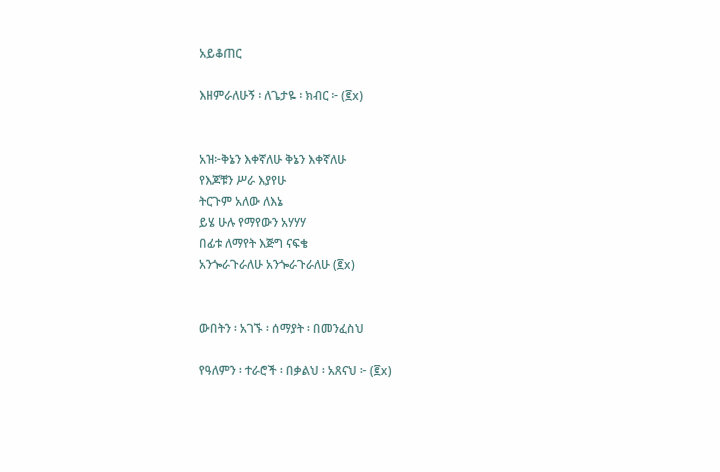አይቆጠር

እዘምራለሁኝ ፡ ለጌታዬ ፡ ክብር ፦ (፪x)


አዝ፦ቅኔን እቀኛለሁ ቅኔን እቀኛለሁ
የእጆቹን ሥራ እያየሁ
ትርጉም አለው ለእኔ
ይሄ ሁሉ የማየውን አሃሃሃ
በፊቱ ለማየት እጅግ ናፍቄ
አንጐራጉራለሁ አንጐራጉራለሁ (፪x)


ውበትን ፡ አገኙ ፡ ሰማያት ፡ በመንፈስህ

የዓለምን ፡ ተራሮች ፡ በቃልህ ፡ አጸናህ ፦ (፪x)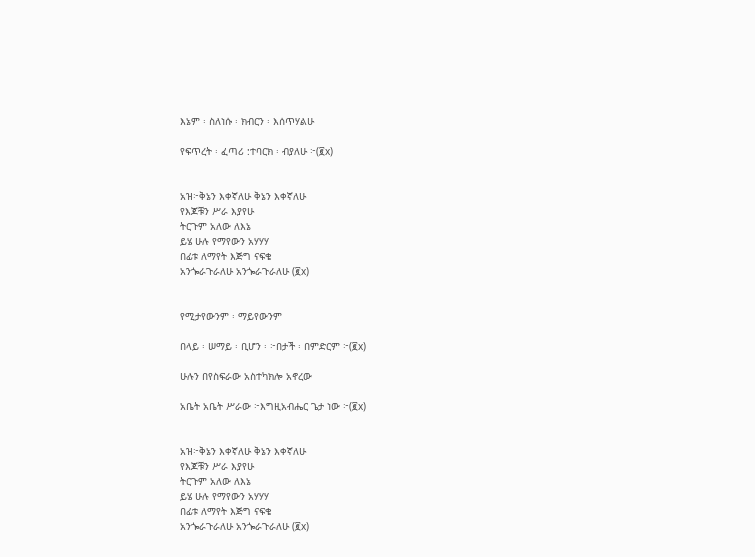እኔም ፡ ስለነሱ ፡ ክብርን ፡ እሰጥሃልሁ

የፍጥረት ፡ ፈጣሪ :ተባርክ ፡ ብያለሁ ፦(፪x)


አዝ፦ቅኔን እቀኛለሁ ቅኔን እቀኛለሁ
የእጆቹን ሥራ እያየሁ
ትርጉም አለው ለእኔ
ይሄ ሁሉ የማየውን አሃሃሃ
በፊቱ ለማየት እጅግ ናፍቄ
አንጐራጉራለሁ አንጐራጉራለሁ (፪x)


የሚታየውንም ፡ ማይየውንም

በላይ ፡ ሠማይ ፡ ቢሆን ፡ ፦በታች ፡ በምድርም ፦(፪x)

ሁሉን በየስፍራው አስተካክሎ አኖረው

አቤት አቤት ሥራው ፦እግዚአብሔር ጌታ ነው ፦(፪x)


አዝ፦ቅኔን እቀኛለሁ ቅኔን እቀኛለሁ
የእጆቹን ሥራ እያየሁ
ትርጉም አለው ለእኔ
ይሄ ሁሉ የማየውን አሃሃሃ
በፊቱ ለማየት እጅግ ናፍቄ
አንጐራጉራለሁ አንጐራጉራለሁ (፪x)